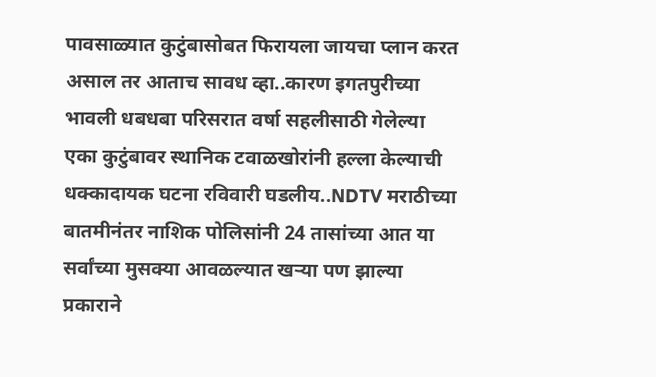पावसाळ्यात कुटुंबासोबत फिरायला जायचा प्लान करत असाल तर आताच सावध व्हा..कारण इगतपुरीच्या भावली धबधबा परिसरात वर्षा सहलीसाठी गेलेल्या एका कुटुंबावर स्थानिक टवाळखोरांनी हल्ला केल्याची धक्कादायक घटना रविवारी घडलीय..NDTV मराठीच्या बातमीनंतर नाशिक पोलिसांनी 24 तासांच्या आत या सर्वांच्या मुसक्या आवळल्यात खऱ्या पण झाल्या प्रकाराने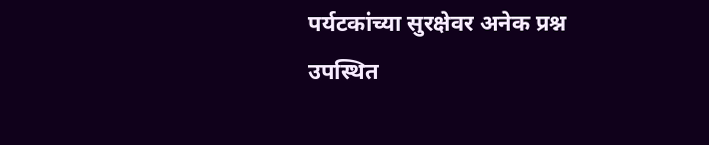पर्यटकांच्या सुरक्षेवर अनेक प्रश्न उपस्थित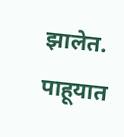झालेत. पाहूयात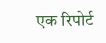एक रिपोर्ट